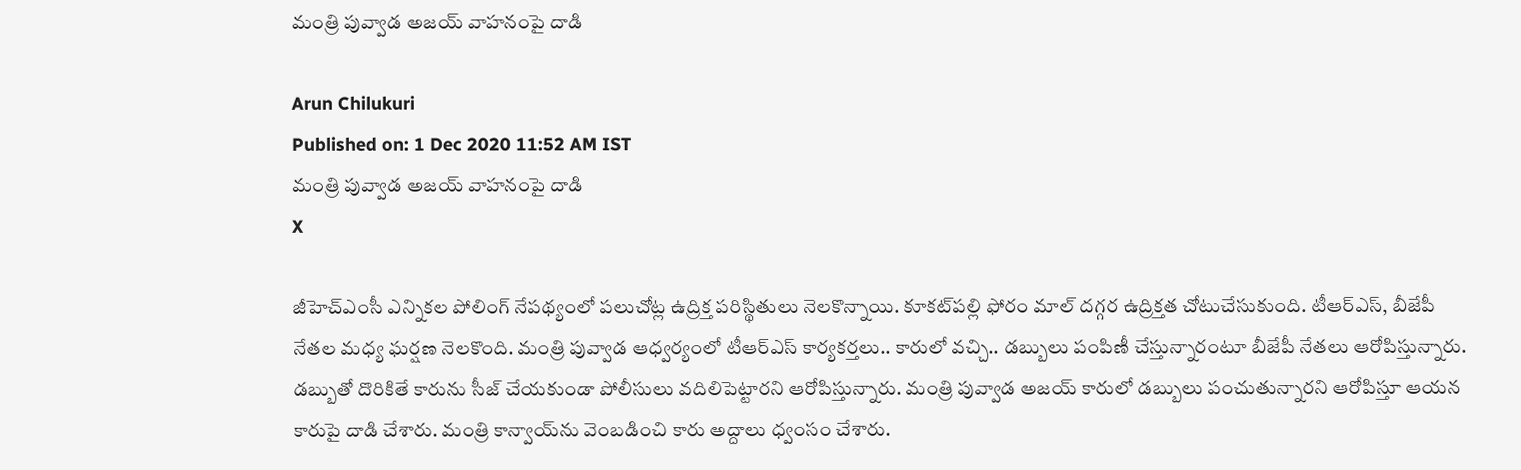మంత్రి పువ్వాడ అజయ్‌ వాహనంపై దాడి

Arun Chilukuri
Published on: 1 Dec 2020 11:52 AM IST
మంత్రి పువ్వాడ అజయ్‌ వాహనంపై దాడి
X

జీహెచ్‌ఎంసీ ఎన్నికల పోలింగ్‌ నేపథ్యంలో పలుచోట్ల ఉద్రిక్త పరిస్థితులు నెలకొన్నాయి. కూకట్‌పల్లి ఫోరం మాల్‌ దగ్గర ఉద్రిక్తత చోటుచేసుకుంది. టీఆర్‌ఎస్‌, బీజేపీ నేతల మధ్య ఘర్షణ నెలకొంది. మంత్రి పువ్వాడ ఆధ్వర్యంలో టీఆర్‌ఎస్‌ కార్యకర్తలు.. కారులో వచ్చి.. డబ్బులు పంపిణీ చేస్తున్నారంటూ బీజేపీ నేతలు ఆరోపిస్తున్నారు. డబ్బుతో దొరికితే కారును సీజ్‌ చేయకుండా పోలీసులు వదిలిపెట్టారని ఆరోపిస్తున్నారు. మంత్రి పువ్వాడ అజయ్‌ కారులో డబ్బులు పంచుతున్నారని ఆరోపిస్తూ ఆయన కారుపై దాడి చేశారు. మంత్రి కాన్వాయ్‌ను వెంబడించి కారు అద్దాలు ధ్వంసం చేశారు.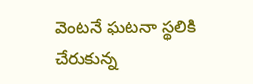వెంటనే ఘటనా స్థలికి చేరుకున్న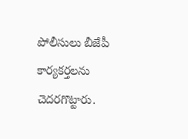పోలీసులు బీజేపీ కార్యకర్తలను చెదరగొట్టారు.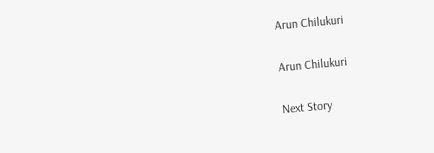Arun Chilukuri

Arun Chilukuri

Next Story